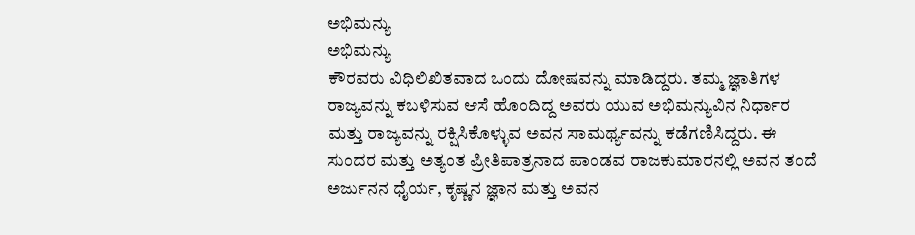ಅಭಿಮನ್ಯು
ಅಭಿಮನ್ಯು
ಕೌರವರು ವಿಧಿಲಿಖಿತವಾದ ಒಂದು ದೋಷವನ್ನು ಮಾಡಿದ್ದರು. ತಮ್ಮ ಜ್ಞಾತಿಗಳ ರಾಜ್ಯವನ್ನು ಕಬಳಿಸುವ ಆಸೆ ಹೊಂದಿದ್ದ ಅವರು ಯುವ ಅಭಿಮನ್ಯುವಿನ ನಿರ್ಧಾರ ಮತ್ತು ರಾಜ್ಯವನ್ನು ರಕ್ಷಿಸಿಕೊಳ್ಳುವ ಅವನ ಸಾಮರ್ಥ್ಯವನ್ನು ಕಡೆಗಣಿಸಿದ್ದರು. ಈ ಸುಂದರ ಮತ್ತು ಅತ್ಯಂತ ಪ್ರೀತಿಪಾತ್ರನಾದ ಪಾಂಡವ ರಾಜಕುಮಾರನಲ್ಲಿ ಅವನ ತಂದೆ ಅರ್ಜುನನ ಧೈರ್ಯ, ಕೃಷ್ಣನ ಜ್ಞಾನ ಮತ್ತು ಅವನ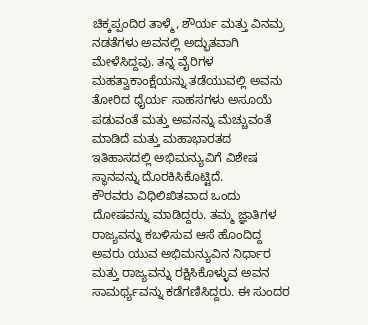ಚಿಕ್ಕಪ್ಪಂದಿರ ತಾಳ್ಮೆ, ಶೌರ್ಯ ಮತ್ತು ವಿನಮ್ರ ನಡತೆಗಳು ಅವನಲ್ಲಿ ಅದ್ಭುತವಾಗಿ ಮೇಳೆಸಿದ್ದವು. ತನ್ನ ವೈರಿಗಳ ಮಹತ್ವಾಕಾಂಕ್ಷೆಯನ್ನು ತಡೆಯುವಲ್ಲಿ ಅವನು ತೋರಿದ ಧೈರ್ಯ ಸಾಹಸಗಳು ಅಸೂಯೆ ಪಡುವಂತೆ ಮತ್ತು ಅವನನ್ನು ಮೆಚ್ಚುವಂತೆ ಮಾಡಿದೆ ಮತ್ತು ಮಹಾಭಾರತದ ಇತಿಹಾಸದಲ್ಲಿ ಅಭಿಮನ್ಯುವಿಗೆ ವಿಶೇಷ ಸ್ಥಾನವನ್ನು ದೊರಕಿಸಿಕೊಟ್ಟಿದೆ.
ಕೌರವರು ವಿಧಿಲಿಖಿತವಾದ ಒಂದು ದೋಷವನ್ನು ಮಾಡಿದ್ದರು. ತಮ್ಮ ಜ್ಞಾತಿಗಳ ರಾಜ್ಯವನ್ನು ಕಬಳಿಸುವ ಆಸೆ ಹೊಂದಿದ್ದ ಅವರು ಯುವ ಅಭಿಮನ್ಯುವಿನ ನಿರ್ಧಾರ ಮತ್ತು ರಾಜ್ಯವನ್ನು ರಕ್ಷಿಸಿಕೊಳ್ಳುವ ಅವನ ಸಾಮರ್ಥ್ಯವನ್ನು ಕಡೆಗಣಿಸಿದ್ದರು. ಈ ಸುಂದರ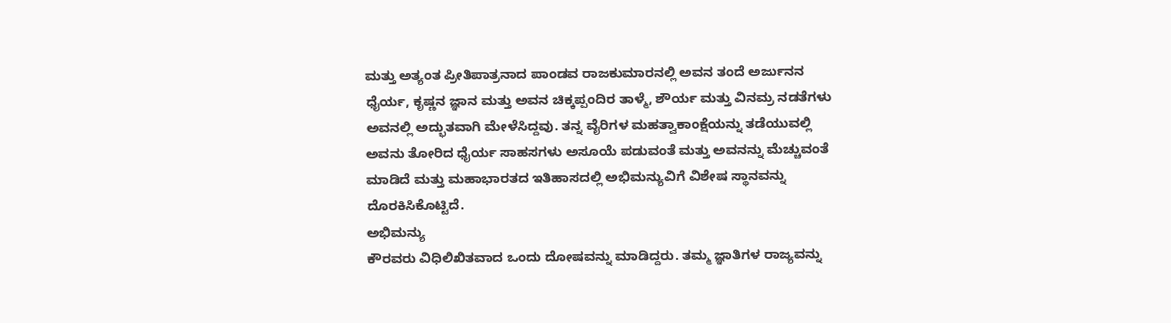ಮತ್ತು ಅತ್ಯಂತ ಪ್ರೀತಿಪಾತ್ರನಾದ ಪಾಂಡವ ರಾಜಕುಮಾರನಲ್ಲಿ ಅವನ ತಂದೆ ಅರ್ಜುನನ ಧೈರ್ಯ, ಕೃಷ್ಣನ ಜ್ಞಾನ ಮತ್ತು ಅವನ ಚಿಕ್ಕಪ್ಪಂದಿರ ತಾಳ್ಮೆ, ಶೌರ್ಯ ಮತ್ತು ವಿನಮ್ರ ನಡತೆಗಳು ಅವನಲ್ಲಿ ಅದ್ಭುತವಾಗಿ ಮೇಳೆಸಿದ್ದವು. ತನ್ನ ವೈರಿಗಳ ಮಹತ್ವಾಕಾಂಕ್ಷೆಯನ್ನು ತಡೆಯುವಲ್ಲಿ ಅವನು ತೋರಿದ ಧೈರ್ಯ ಸಾಹಸಗಳು ಅಸೂಯೆ ಪಡುವಂತೆ ಮತ್ತು ಅವನನ್ನು ಮೆಚ್ಚುವಂತೆ ಮಾಡಿದೆ ಮತ್ತು ಮಹಾಭಾರತದ ಇತಿಹಾಸದಲ್ಲಿ ಅಭಿಮನ್ಯುವಿಗೆ ವಿಶೇಷ ಸ್ಥಾನವನ್ನು ದೊರಕಿಸಿಕೊಟ್ಟಿದೆ.
ಅಭಿಮನ್ಯು
ಕೌರವರು ವಿಧಿಲಿಖಿತವಾದ ಒಂದು ದೋಷವನ್ನು ಮಾಡಿದ್ದರು. ತಮ್ಮ ಜ್ಞಾತಿಗಳ ರಾಜ್ಯವನ್ನು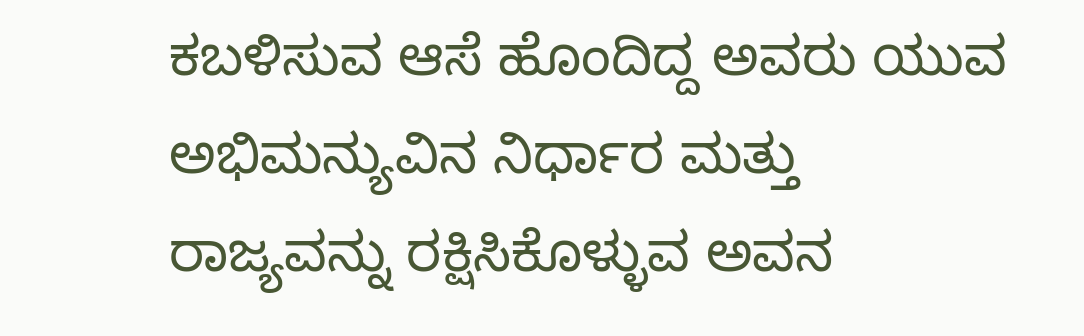ಕಬಳಿಸುವ ಆಸೆ ಹೊಂದಿದ್ದ ಅವರು ಯುವ ಅಭಿಮನ್ಯುವಿನ ನಿರ್ಧಾರ ಮತ್ತು ರಾಜ್ಯವನ್ನು ರಕ್ಷಿಸಿಕೊಳ್ಳುವ ಅವನ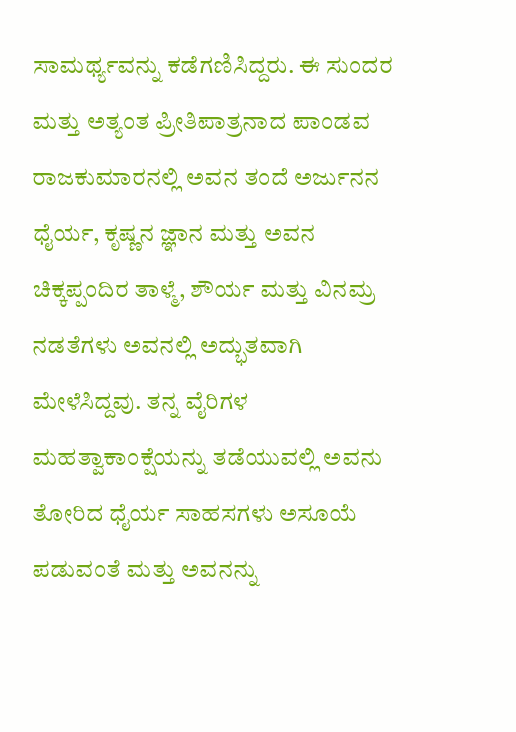ಸಾಮರ್ಥ್ಯವನ್ನು ಕಡೆಗಣಿಸಿದ್ದರು. ಈ ಸುಂದರ ಮತ್ತು ಅತ್ಯಂತ ಪ್ರೀತಿಪಾತ್ರನಾದ ಪಾಂಡವ ರಾಜಕುಮಾರನಲ್ಲಿ ಅವನ ತಂದೆ ಅರ್ಜುನನ ಧೈರ್ಯ, ಕೃಷ್ಣನ ಜ್ಞಾನ ಮತ್ತು ಅವನ ಚಿಕ್ಕಪ್ಪಂದಿರ ತಾಳ್ಮೆ, ಶೌರ್ಯ ಮತ್ತು ವಿನಮ್ರ ನಡತೆಗಳು ಅವನಲ್ಲಿ ಅದ್ಭುತವಾಗಿ ಮೇಳೆಸಿದ್ದವು. ತನ್ನ ವೈರಿಗಳ ಮಹತ್ವಾಕಾಂಕ್ಷೆಯನ್ನು ತಡೆಯುವಲ್ಲಿ ಅವನು ತೋರಿದ ಧೈರ್ಯ ಸಾಹಸಗಳು ಅಸೂಯೆ ಪಡುವಂತೆ ಮತ್ತು ಅವನನ್ನು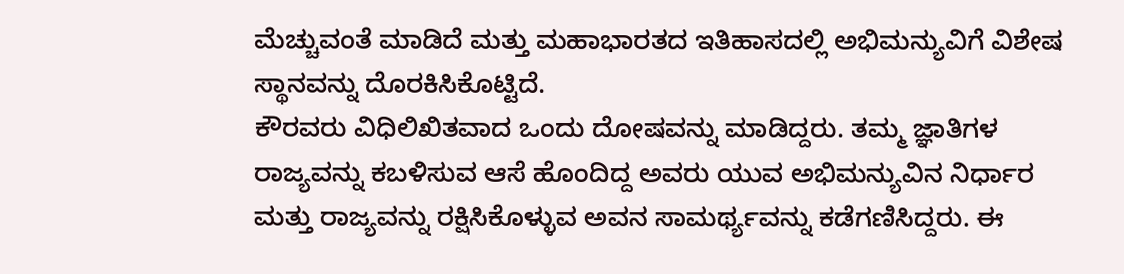ಮೆಚ್ಚುವಂತೆ ಮಾಡಿದೆ ಮತ್ತು ಮಹಾಭಾರತದ ಇತಿಹಾಸದಲ್ಲಿ ಅಭಿಮನ್ಯುವಿಗೆ ವಿಶೇಷ ಸ್ಥಾನವನ್ನು ದೊರಕಿಸಿಕೊಟ್ಟಿದೆ.
ಕೌರವರು ವಿಧಿಲಿಖಿತವಾದ ಒಂದು ದೋಷವನ್ನು ಮಾಡಿದ್ದರು. ತಮ್ಮ ಜ್ಞಾತಿಗಳ ರಾಜ್ಯವನ್ನು ಕಬಳಿಸುವ ಆಸೆ ಹೊಂದಿದ್ದ ಅವರು ಯುವ ಅಭಿಮನ್ಯುವಿನ ನಿರ್ಧಾರ ಮತ್ತು ರಾಜ್ಯವನ್ನು ರಕ್ಷಿಸಿಕೊಳ್ಳುವ ಅವನ ಸಾಮರ್ಥ್ಯವನ್ನು ಕಡೆಗಣಿಸಿದ್ದರು. ಈ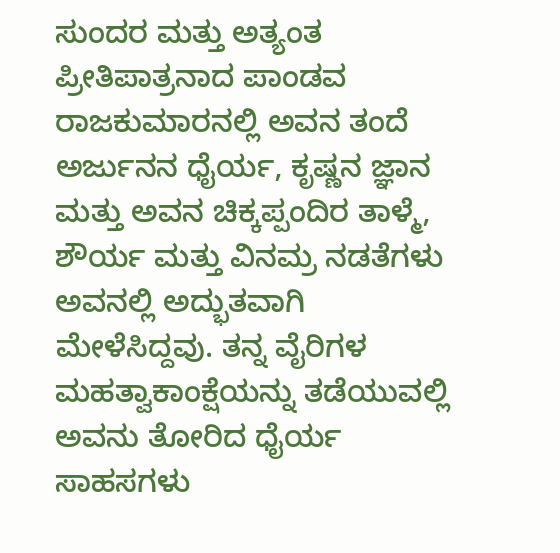ಸುಂದರ ಮತ್ತು ಅತ್ಯಂತ ಪ್ರೀತಿಪಾತ್ರನಾದ ಪಾಂಡವ ರಾಜಕುಮಾರನಲ್ಲಿ ಅವನ ತಂದೆ ಅರ್ಜುನನ ಧೈರ್ಯ, ಕೃಷ್ಣನ ಜ್ಞಾನ ಮತ್ತು ಅವನ ಚಿಕ್ಕಪ್ಪಂದಿರ ತಾಳ್ಮೆ, ಶೌರ್ಯ ಮತ್ತು ವಿನಮ್ರ ನಡತೆಗಳು ಅವನಲ್ಲಿ ಅದ್ಭುತವಾಗಿ ಮೇಳೆಸಿದ್ದವು. ತನ್ನ ವೈರಿಗಳ ಮಹತ್ವಾಕಾಂಕ್ಷೆಯನ್ನು ತಡೆಯುವಲ್ಲಿ ಅವನು ತೋರಿದ ಧೈರ್ಯ ಸಾಹಸಗಳು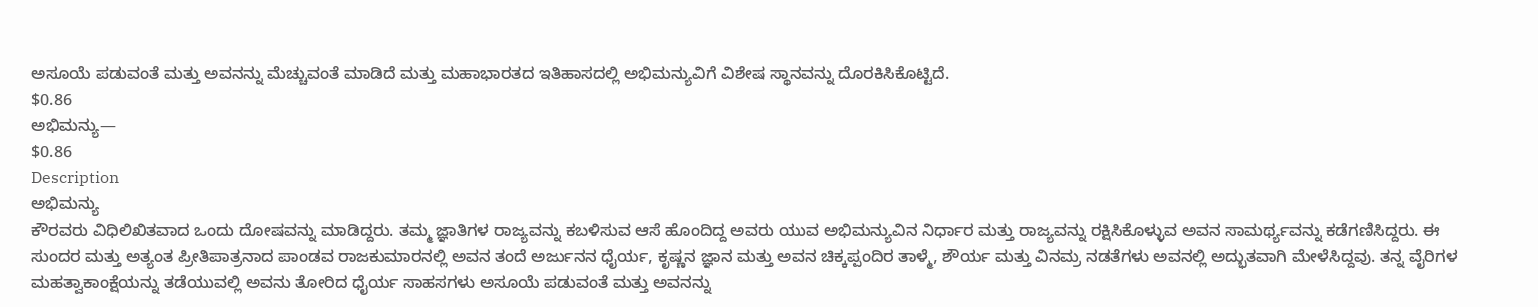ಅಸೂಯೆ ಪಡುವಂತೆ ಮತ್ತು ಅವನನ್ನು ಮೆಚ್ಚುವಂತೆ ಮಾಡಿದೆ ಮತ್ತು ಮಹಾಭಾರತದ ಇತಿಹಾಸದಲ್ಲಿ ಅಭಿಮನ್ಯುವಿಗೆ ವಿಶೇಷ ಸ್ಥಾನವನ್ನು ದೊರಕಿಸಿಕೊಟ್ಟಿದೆ.
$0.86
ಅಭಿಮನ್ಯು—
$0.86
Description
ಅಭಿಮನ್ಯು
ಕೌರವರು ವಿಧಿಲಿಖಿತವಾದ ಒಂದು ದೋಷವನ್ನು ಮಾಡಿದ್ದರು. ತಮ್ಮ ಜ್ಞಾತಿಗಳ ರಾಜ್ಯವನ್ನು ಕಬಳಿಸುವ ಆಸೆ ಹೊಂದಿದ್ದ ಅವರು ಯುವ ಅಭಿಮನ್ಯುವಿನ ನಿರ್ಧಾರ ಮತ್ತು ರಾಜ್ಯವನ್ನು ರಕ್ಷಿಸಿಕೊಳ್ಳುವ ಅವನ ಸಾಮರ್ಥ್ಯವನ್ನು ಕಡೆಗಣಿಸಿದ್ದರು. ಈ ಸುಂದರ ಮತ್ತು ಅತ್ಯಂತ ಪ್ರೀತಿಪಾತ್ರನಾದ ಪಾಂಡವ ರಾಜಕುಮಾರನಲ್ಲಿ ಅವನ ತಂದೆ ಅರ್ಜುನನ ಧೈರ್ಯ, ಕೃಷ್ಣನ ಜ್ಞಾನ ಮತ್ತು ಅವನ ಚಿಕ್ಕಪ್ಪಂದಿರ ತಾಳ್ಮೆ, ಶೌರ್ಯ ಮತ್ತು ವಿನಮ್ರ ನಡತೆಗಳು ಅವನಲ್ಲಿ ಅದ್ಭುತವಾಗಿ ಮೇಳೆಸಿದ್ದವು. ತನ್ನ ವೈರಿಗಳ ಮಹತ್ವಾಕಾಂಕ್ಷೆಯನ್ನು ತಡೆಯುವಲ್ಲಿ ಅವನು ತೋರಿದ ಧೈರ್ಯ ಸಾಹಸಗಳು ಅಸೂಯೆ ಪಡುವಂತೆ ಮತ್ತು ಅವನನ್ನು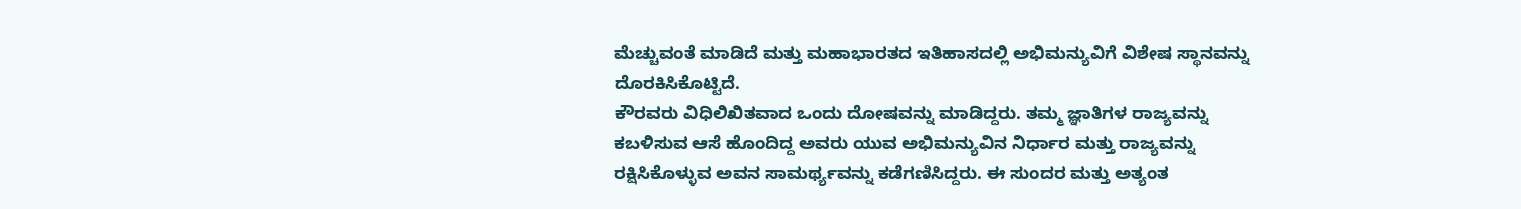ಮೆಚ್ಚುವಂತೆ ಮಾಡಿದೆ ಮತ್ತು ಮಹಾಭಾರತದ ಇತಿಹಾಸದಲ್ಲಿ ಅಭಿಮನ್ಯುವಿಗೆ ವಿಶೇಷ ಸ್ಥಾನವನ್ನು ದೊರಕಿಸಿಕೊಟ್ಟಿದೆ.
ಕೌರವರು ವಿಧಿಲಿಖಿತವಾದ ಒಂದು ದೋಷವನ್ನು ಮಾಡಿದ್ದರು. ತಮ್ಮ ಜ್ಞಾತಿಗಳ ರಾಜ್ಯವನ್ನು ಕಬಳಿಸುವ ಆಸೆ ಹೊಂದಿದ್ದ ಅವರು ಯುವ ಅಭಿಮನ್ಯುವಿನ ನಿರ್ಧಾರ ಮತ್ತು ರಾಜ್ಯವನ್ನು ರಕ್ಷಿಸಿಕೊಳ್ಳುವ ಅವನ ಸಾಮರ್ಥ್ಯವನ್ನು ಕಡೆಗಣಿಸಿದ್ದರು. ಈ ಸುಂದರ ಮತ್ತು ಅತ್ಯಂತ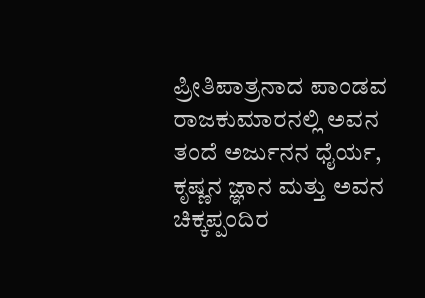ಪ್ರೀತಿಪಾತ್ರನಾದ ಪಾಂಡವ ರಾಜಕುಮಾರನಲ್ಲಿ ಅವನ ತಂದೆ ಅರ್ಜುನನ ಧೈರ್ಯ, ಕೃಷ್ಣನ ಜ್ಞಾನ ಮತ್ತು ಅವನ ಚಿಕ್ಕಪ್ಪಂದಿರ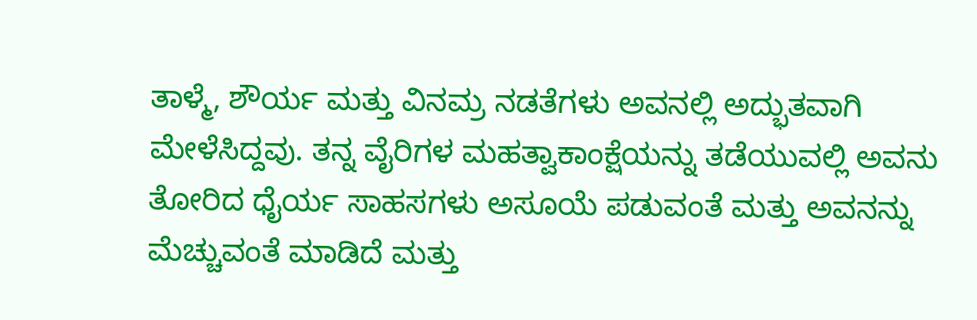ತಾಳ್ಮೆ, ಶೌರ್ಯ ಮತ್ತು ವಿನಮ್ರ ನಡತೆಗಳು ಅವನಲ್ಲಿ ಅದ್ಭುತವಾಗಿ ಮೇಳೆಸಿದ್ದವು. ತನ್ನ ವೈರಿಗಳ ಮಹತ್ವಾಕಾಂಕ್ಷೆಯನ್ನು ತಡೆಯುವಲ್ಲಿ ಅವನು ತೋರಿದ ಧೈರ್ಯ ಸಾಹಸಗಳು ಅಸೂಯೆ ಪಡುವಂತೆ ಮತ್ತು ಅವನನ್ನು ಮೆಚ್ಚುವಂತೆ ಮಾಡಿದೆ ಮತ್ತು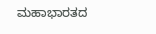ಮಹಾಭಾರತದ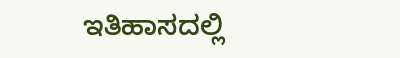ಇತಿಹಾಸದಲ್ಲಿ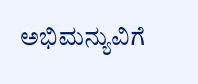ಅಭಿಮನ್ಯುವಿಗೆ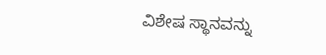ವಿಶೇಷ ಸ್ಥಾನವನ್ನು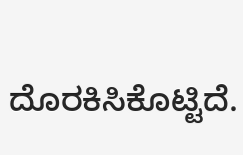ದೊರಕಿಸಿಕೊಟ್ಟಿದೆ.